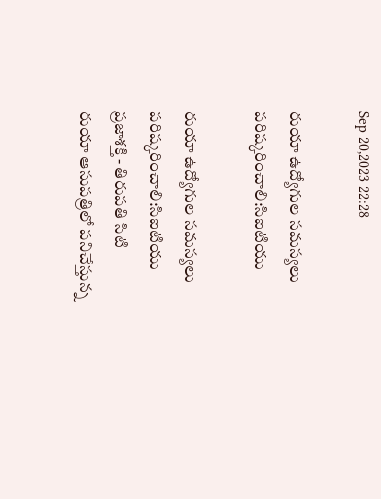Sep 20,2023 22:28

రుయా ఉద్యోగుల సమస్యలు పరిష్కరించాలి:సిఐటియు

రుయా ఉద్యోగుల సమస్యలు పరిష్కరించాలి:సిఐటియు
ప్రజాశక్తి - తిరుపతి సిటి
రుయా ఆసుపత్రిలో పనిచేస్తున్న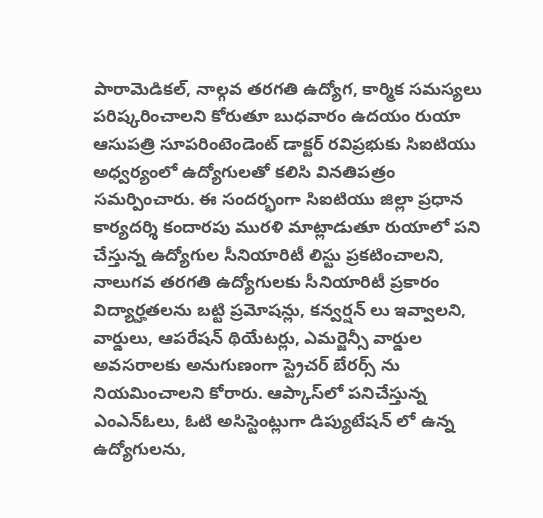పారామెడికల్‌, నాల్గవ తరగతి ఉద్యోగ, కార్మిక సమస్యలు పరిష్కరించాలని కోరుతూ బుధవారం ఉదయం రుయా ఆసుపత్రి సూపరింటెండెంట్‌ డాక్టర్‌ రవిప్రభుకు సిఐటియు అధ్వర్యంలో ఉద్యోగులతో కలిసి వినతిపత్రం సమర్పించారు. ఈ సందర్భంగా సిఐటియు జిల్లా ప్రధాన కార్యదర్శి కందారపు మురళి మాట్లాడుతూ రుయాలో పని చేస్తున్న ఉద్యోగుల సీనియారిటీ లిస్టు ప్రకటించాలని, నాలుగవ తరగతి ఉద్యోగులకు సీనియారిటీ ప్రకారం విద్యార్హతలను బట్టి ప్రమోషన్లు, కన్వర్షన్‌ లు ఇవ్వాలని, వార్డులు, ఆపరేషన్‌ థియేటర్లు, ఎమర్జెన్సీ వార్డుల అవసరాలకు అనుగుణంగా స్ట్రెచర్‌ బేరర్స్‌ ను నియమించాలని కోరారు. ఆప్కాస్‌లో పనిచేస్తున్న ఎంఎన్‌ఓలు, ఓటి అసిస్టెంట్లుగా డిప్యుటేషన్‌ లో ఉన్న ఉద్యోగులను,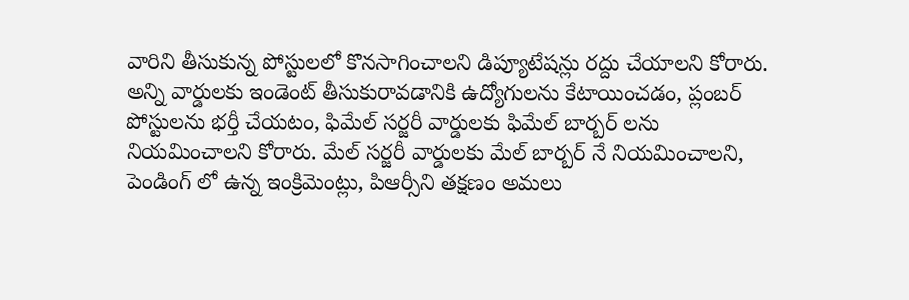వారిని తీసుకున్న పోస్టులలో కొనసాగించాలని డిప్యూటేషన్లు రద్దు చేయాలని కోరారు. అన్ని వార్డులకు ఇండెంట్‌ తీసుకురావడానికి ఉద్యోగులను కేటాయించడం, ప్లంబర్‌ పోస్టులను భర్తీ చేయటం, ఫిమేల్‌ సర్జరీ వార్డులకు ఫిమేల్‌ బార్బర్‌ లను నియమించాలని కోరారు. మేల్‌ సర్జరీ వార్డులకు మేల్‌ బార్బర్‌ నే నియమించాలని, పెండింగ్‌ లో ఉన్న ఇంక్రిమెంట్లు, పిఆర్సీని తక్షణం అమలు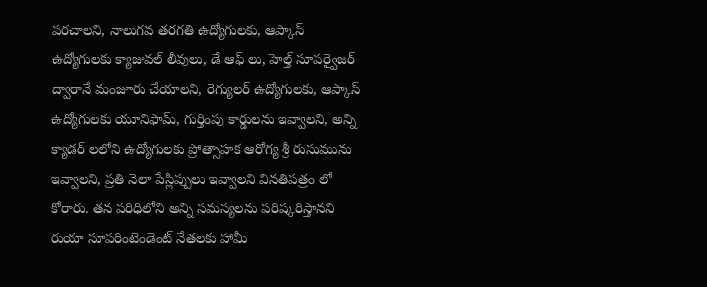పరచాలని, నాలుగవ తరగతి ఉద్యోగులకు, ఆప్కాస్‌ ఉద్యోగులకు క్యాజువల్‌ లీవులు, డే ఆఫ్‌ లు, హెల్త్‌ సూపర్వైజర్‌ ద్వారానే మంజూరు చేయాలని, రెగ్యులర్‌ ఉద్యోగులకు, ఆప్కాస్‌ ఉద్యోగులకు యూనిఫామ్‌, గుర్తింపు కార్డులను ఇవ్వాలని, అన్ని క్యాడర్‌ లలోని ఉద్యోగులకు ప్రోత్సాహక ఆరోగ్య శ్రీ రుసుమును ఇవ్వాలని, ప్రతి నెలా పేస్లిప్పులు ఇవ్వాలని వినతిపత్రం లో కోరారు. తన పరిధిలోని అన్ని సమస్యలను పరిష్కరిస్తానని రుయా సూపరింటెండెంట్‌ నేతలకు హామీ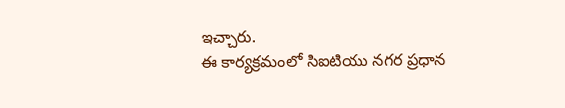ఇచ్చారు.
ఈ కార్యక్రమంలో సిఐటియు నగర ప్రధాన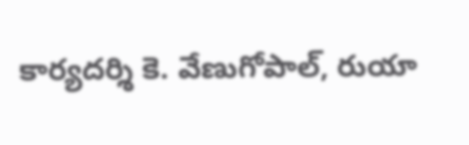కార్యదర్శి కె. వేణుగోపాల్‌, రుయా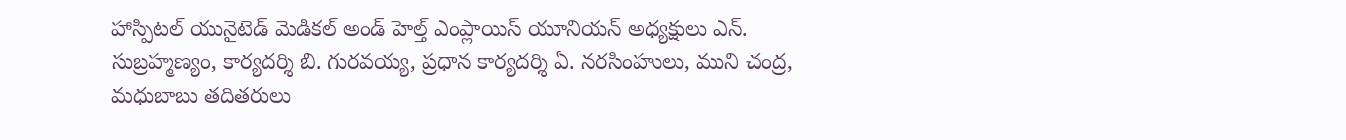హాస్పిటల్‌ యునైటెడ్‌ మెడికల్‌ అండ్‌ హెల్త్‌ ఎంప్లాయిస్‌ యూనియన్‌ అధ్యక్షులు ఎన్‌. సుబ్రహ్మణ్యం, కార్యదర్శి బి. గురవయ్య, ప్రధాన కార్యదర్శి ఏ. నరసింహులు, ముని చంద్ర, మధుబాబు తదితరులు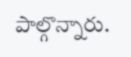పాల్గొన్నారు.